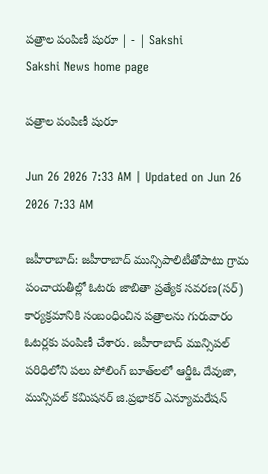పత్రాల పంపిణీ షురూ | - | Sakshi
Sakshi News home page

పత్రాల పంపిణీ షురూ

Jun 26 2026 7:33 AM | Updated on Jun 26 2026 7:33 AM

జహీరాబాద్‌: జహీరాబాద్‌ మున్సిపాలిటీతోపాటు గ్రామ పంచాయతీల్లో ఓటరు జాబితా ప్రత్యేక సవరణ(సర్‌) కార్యక్రమానికి సంబంధించిన పత్రాలను గురువారం ఓటర్లకు పంపిణీ చేశారు. జహీరాబాద్‌ మున్సిపల్‌ పరిధిలోని పలు పోలింగ్‌ బూత్‌లలో ఆర్డీఓ దేవుజా, మున్సిపల్‌ కమిషనర్‌ జి.ప్రభాకర్‌ ఎన్యూమరేషన్‌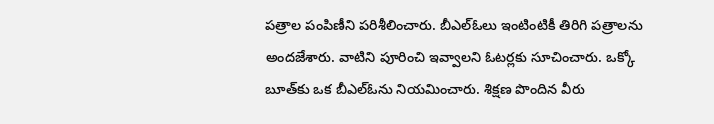పత్రాల పంపిణీని పరిశీలించారు. బీఎల్‌ఓలు ఇంటింటికీ తిరిగి పత్రాలను అందజేశారు. వాటిని పూరించి ఇవ్వాలని ఓటర్లకు సూచించారు. ఒక్కో బూత్‌కు ఒక బీఎల్‌ఓను నియమించారు. శిక్షణ పొందిన వీరు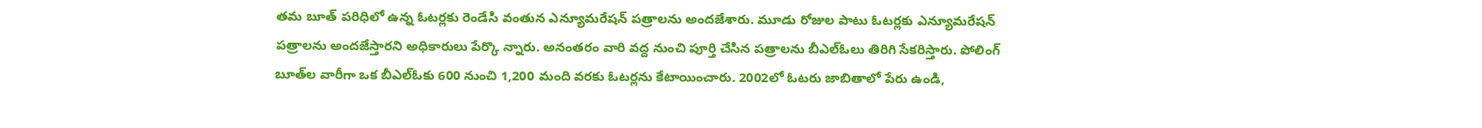తమ బూత్‌ పరిధిలో ఉన్న ఓటర్లకు రెండేసి వంతున ఎన్యూమరేషన్‌ పత్రాలను అందజేశారు. మూడు రోజుల పాటు ఓటర్లకు ఎన్యూమరేషన్‌ పత్రాలను అందజేస్తారని అధికారులు పేర్కొ న్నారు. అనంతరం వారి వద్ద నుంచి పూర్తి చేసిన పత్రాలను బీఎల్‌ఓలు తిరిగి సేకరిస్తారు. పోలింగ్‌ బూత్‌ల వారీగా ఒక బీఎల్‌ఓకు 600 నుంచి 1,200 మంది వరకు ఓటర్లను కేటాయించారు. 2002లో ఓటరు జాబితాలో పేరు ఉండి,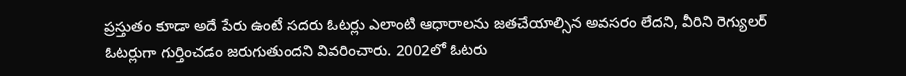ప్రస్తుతం కూడా అదే పేరు ఉంటే సదరు ఓటర్లు ఎలాంటి ఆధారాలను జతచేయాల్సిన అవసరం లేదని, వీరిని రెగ్యులర్‌ ఓటర్లుగా గుర్తించడం జరుగుతుందని వివరించారు. 2002లో ఓటరు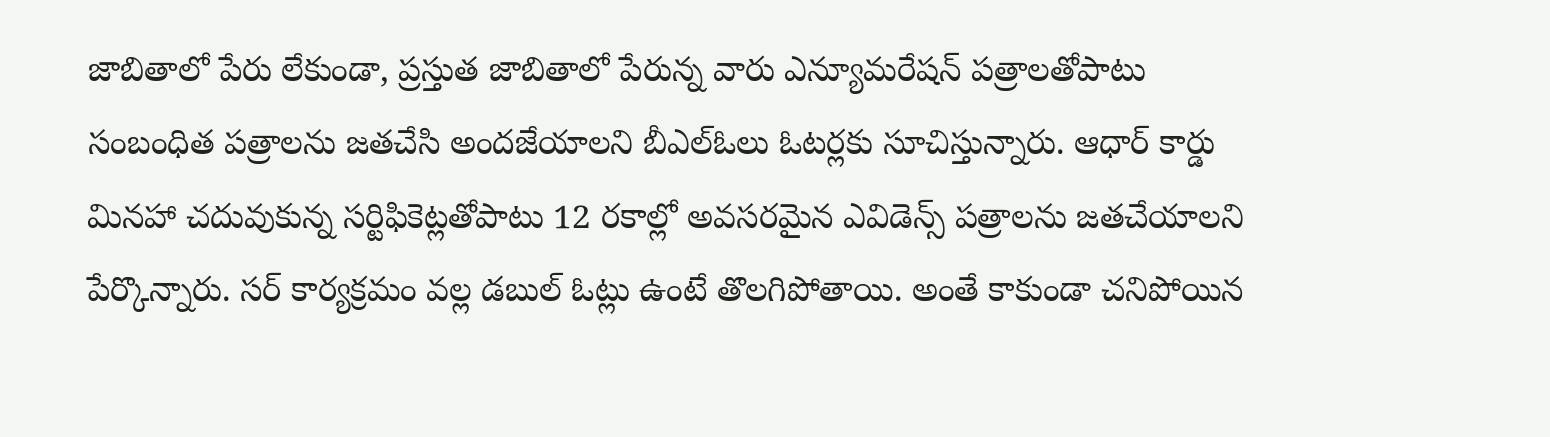జాబితాలో పేరు లేకుండా, ప్రస్తుత జాబితాలో పేరున్న వారు ఎన్యూమరేషన్‌ పత్రాలతోపాటు సంబంధిత పత్రాలను జతచేసి అందజేయాలని బీఎల్‌ఓలు ఓటర్లకు సూచిస్తున్నారు. ఆధార్‌ కార్డు మినహా చదువుకున్న సర్టిఫికెట్లతోపాటు 12 రకాల్లో అవసరమైన ఎవిడెన్స్‌ పత్రాలను జతచేయాలని పేర్కొన్నారు. సర్‌ కార్యక్రమం వల్ల డబుల్‌ ఓట్లు ఉంటే తొలగిపోతాయి. అంతే కాకుండా చనిపోయిన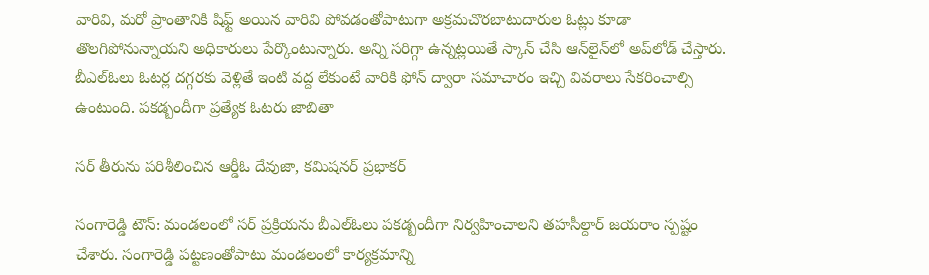వారివి, మరో ప్రాంతానికి షిఫ్ట్‌ అయిన వారివి పోవడంతోపాటుగా అక్రమచొరబాటుదారుల ఓట్లు కూడా తొలగిపోనున్నాయని అధికారులు పేర్కొంటున్నారు. అన్ని సరిగ్గా ఉన్నట్లయితే స్కాన్‌ చేసి ఆన్‌లైన్‌లో అప్‌లోడ్‌ చేస్తారు. బీఎల్‌ఓలు ఓటర్ల దగ్గరకు వెళ్లితే ఇంటి వద్ద లేకుంటే వారికి ఫోన్‌ ద్వారా సమాచారం ఇచ్చి వివరాలు సేకరించాల్సి ఉంటుంది. పకడ్బందీగా ప్రత్యేక ఓటరు జాబితా

సర్‌ తీరును పరిశీలించిన ఆర్డీఓ దేవుజా, కమిషనర్‌ ప్రభాకర్‌

సంగారెడ్డి టౌన్‌: మండలంలో సర్‌ ప్రక్రియను బీఎల్‌ఓలు పకడ్బందీగా నిర్వహించాలని తహసీల్దార్‌ జయరాం స్పష్టం చేశారు. సంగారెడ్డి పట్టణంతోపాటు మండలంలో కార్యక్రమాన్ని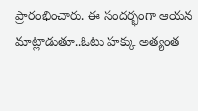ప్రారంభించారు. ఈ సందర్భంగా ఆయన మాట్లాడుతూ..ఓటు హక్కు అత్యంత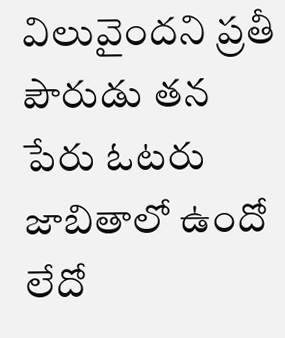విలువైందని ప్రతీ పౌరుడు తన పేరు ఓటరు జాబితాలో ఉందో లేదో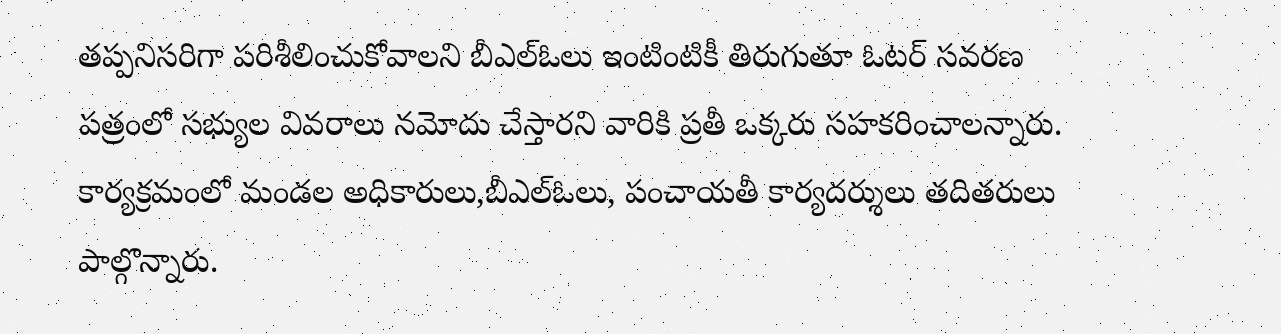తప్పనిసరిగా పరిశీలించుకోవాలని బీఎల్‌ఓలు ఇంటింటికీ తిరుగుతూ ఓటర్‌ సవరణ పత్రంలో సభ్యుల వివరాలు నమోదు చేస్తారని వారికి ప్రతీ ఒక్కరు సహకరించాలన్నారు. కార్యక్రమంలో మండల అధికారులు,బీఎల్‌ఓలు, పంచాయతీ కార్యదర్శులు తదితరులు పాల్గొన్నారు.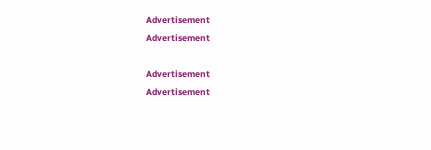Advertisement
Advertisement

Advertisement
Advertisement